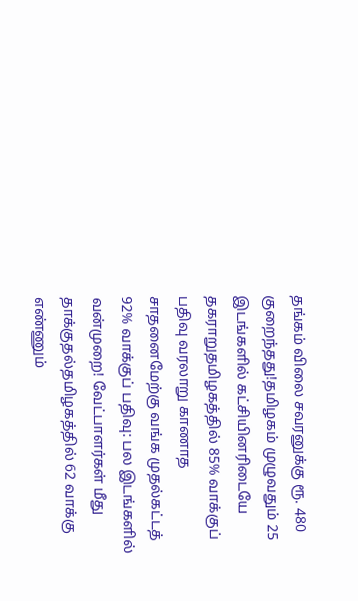தங்கம் விலை சவரனுக்கு ரூ. 480 குறைந்தது!தமிழகம் முழுவதும் 25 இடங்களில் கட்சியினரிடையே தகராறுதமிழகத்தில் 85% வாக்குப் பதிவு வரலாறு காணாத சாதனைமேற்கு வங்க முதல்கட்டத் 92% வாக்குப் பதிவு: பல இடங்களில் வன்முறை! வேட்பாளர்கள் மீது தாக்குதல்தமிழகத்தில் 62 வாக்கு எண்ணும்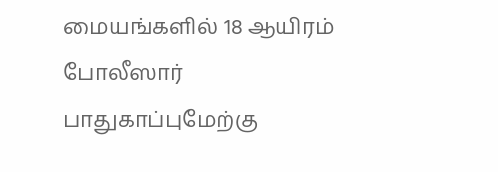மையங்களில் 18 ஆயிரம் போலீஸார் பாதுகாப்புமேற்கு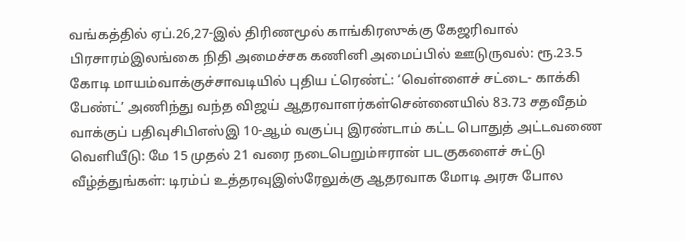வங்கத்தில் ஏப்.26,27-இல் திரிணமூல் காங்கிரஸுக்கு கேஜரிவால் பிரசாரம்இலங்கை நிதி அமைச்சக கணினி அமைப்பில் ஊடுருவல்: ரூ.23.5 கோடி மாயம்வாக்குச்சாவடியில் புதிய ட்ரெண்ட்: ‘வெள்ளைச் சட்டை- காக்கி பேண்ட்’ அணிந்து வந்த விஜய் ஆதரவாளர்கள்சென்னையில் 83.73 சதவீதம் வாக்குப் பதிவுசிபிஎஸ்இ 10-ஆம் வகுப்பு இரண்டாம் கட்ட பொதுத் அட்டவணை வெளியீடு: மே 15 முதல் 21 வரை நடைபெறும்ஈரான் படகுகளைச் சுட்டு வீழ்த்துங்கள்: டிரம்ப் உத்தரவுஇஸ்ரேலுக்கு ஆதரவாக மோடி அரசு போல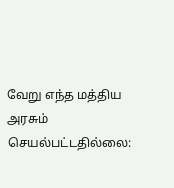வேறு எந்த மத்திய அரசும் செயல்பட்டதில்லை: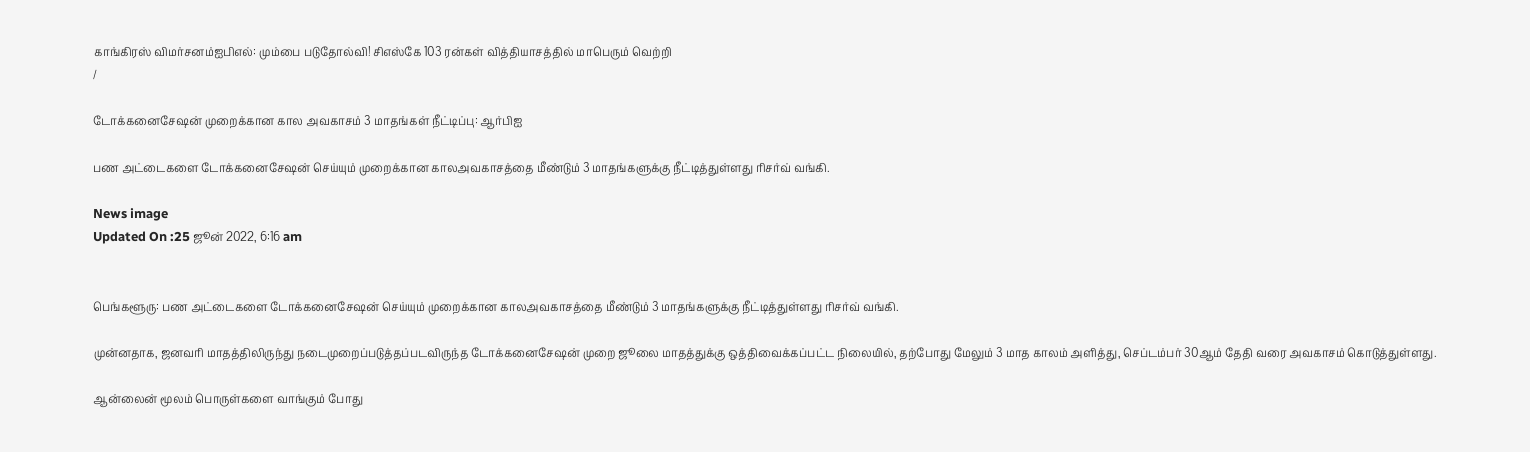காங்கிரஸ் விமர்சனம்ஐபிஎல்: மும்பை படுதோல்வி! சிஎஸ்கே 103 ரன்கள் வித்தியாசத்தில் மாபெரும் வெற்றி
/

டோக்கனைசேஷன் முறைக்கான கால அவகாசம் 3 மாதங்கள் நீட்டிப்பு: ஆர்பிஐ

பண அட்டைகளை டோக்கனைசேஷன் செய்யும் முறைக்கான காலஅவகாசத்தை மீண்டும் 3 மாதங்களுக்கு நீட்டித்துள்ளது ரிசர்வ் வங்கி.

News image
Updated On :25 ஜூன் 2022, 6:16 am


பெங்களூரு: பண அட்டைகளை டோக்கனைசேஷன் செய்யும் முறைக்கான காலஅவகாசத்தை மீண்டும் 3 மாதங்களுக்கு நீட்டித்துள்ளது ரிசர்வ் வங்கி.

முன்னதாக, ஜனவரி மாதத்திலிருந்து நடைமுறைப்படுத்தப்படவிருந்த டோக்கனைசேஷன் முறை ஜூலை மாதத்துக்கு ஒத்திவைக்கப்பட்ட நிலையில், தற்போது மேலும் 3 மாத காலம் அளித்து, செப்டம்பர் 30ஆம் தேதி வரை அவகாசம் கொடுத்துள்ளது.

ஆன்லைன் மூலம் பொருள்களை வாங்கும் போது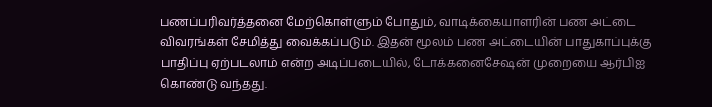பணப்பரிவர்த்தனை மேற்கொள்ளும் போதும், வாடிக்கையாளரின் பண அட்டை விவரங்கள் சேமித்து வைக்கப்படும். இதன் மூலம் பண அட்டையின் பாதுகாப்புக்கு பாதிப்பு ஏற்படலாம் என்ற அடிப்படையில், டோக்கனைசேஷன் முறையை ஆர்பிஐ கொண்டு வந்தது.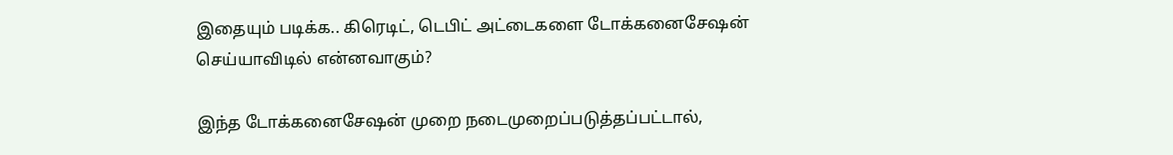இதையும் படிக்க.. கிரெடிட், டெபிட் அட்டைகளை டோக்கனைசேஷன் செய்யாவிடில் என்னவாகும்?

இந்த டோக்கனைசேஷன் முறை நடைமுறைப்படுத்தப்பட்டால்,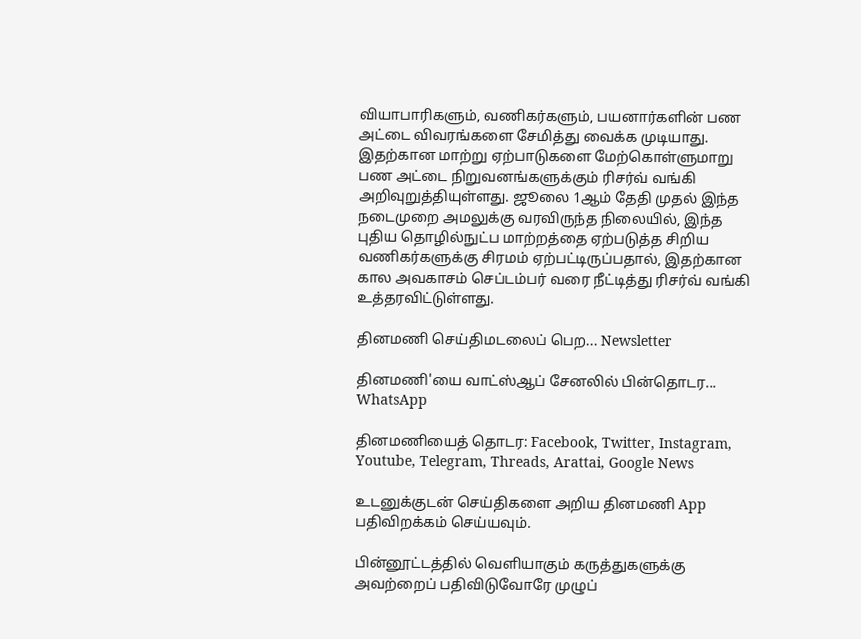வியாபாரிகளும், வணிகர்களும், பயனார்களின் பண அட்டை விவரங்களை சேமித்து வைக்க முடியாது. இதற்கான மாற்று ஏற்பாடுகளை மேற்கொள்ளுமாறு பண அட்டை நிறுவனங்களுக்கும் ரிசர்வ் வங்கி அறிவுறுத்தியுள்ளது. ஜூலை 1ஆம் தேதி முதல் இந்த நடைமுறை அமலுக்கு வரவிருந்த நிலையில், இந்த புதிய தொழில்நுட்ப மாற்றத்தை ஏற்படுத்த சிறிய வணிகர்களுக்கு சிரமம் ஏற்பட்டிருப்பதால், இதற்கான கால அவகாசம் செப்டம்பர் வரை நீட்டித்து ரிசர்வ் வங்கி உத்தரவிட்டுள்ளது.

தினமணி செய்திமடலைப் பெற... Newsletter

தினமணி'யை வாட்ஸ்ஆப் சேனலில் பின்தொடர... WhatsApp

தினமணியைத் தொடர: Facebook, Twitter, Instagram, Youtube, Telegram, Threads, Arattai, Google News

உடனுக்குடன் செய்திகளை அறிய தினமணி App பதிவிறக்கம் செய்யவும்.

பின்னூட்டத்தில் வெளியாகும் கருத்துகளுக்கு அவற்றைப் பதிவிடுவோரே முழுப்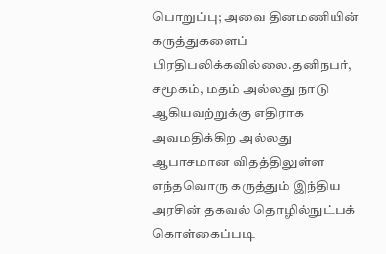பொறுப்பு; அவை தினமணியின் கருத்துகளைப் பிரதிபலிக்கவில்லை.தனிநபர், சமூகம், மதம் அல்லது நாடு ஆகியவற்றுக்கு எதிராக அவமதிக்கிற அல்லது ஆபாசமான விதத்திலுள்ள எந்தவொரு கருத்தும் இந்திய அரசின் தகவல் தொழில்நுட்பக் கொள்கைப்படி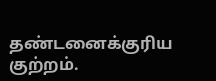தண்டனைக்குரிய குற்றம்.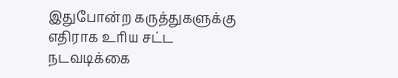இதுபோன்ற கருத்துகளுக்கு எதிராக உரிய சட்ட நடவடிக்கை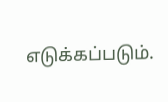எடுக்கப்படும்.